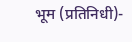भूम (प्रतिनिधी)-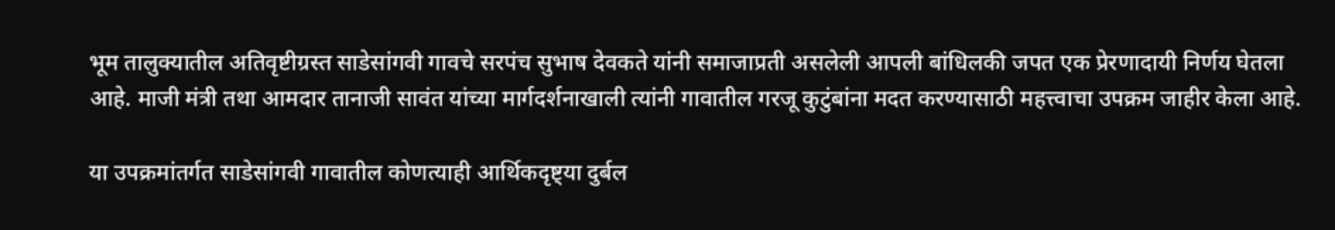भूम तालुक्यातील अतिवृष्टीग्रस्त साडेसांगवी गावचे सरपंच सुभाष देवकते यांनी समाजाप्रती असलेली आपली बांधिलकी जपत एक प्रेरणादायी निर्णय घेतला आहे. माजी मंत्री तथा आमदार तानाजी सावंत यांच्या मार्गदर्शनाखाली त्यांनी गावातील गरजू कुटुंबांना मदत करण्यासाठी महत्त्वाचा उपक्रम जाहीर केला आहे.

या उपक्रमांतर्गत साडेसांगवी गावातील कोणत्याही आर्थिकदृष्ट्या दुर्बल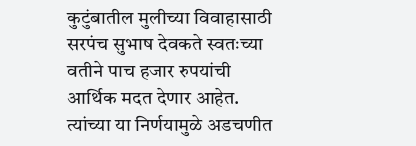कुटुंबातील मुलीच्या विवाहासाठी सरपंच सुभाष देवकते स्वतःच्या वतीने पाच हजार रुपयांची आर्थिक मदत देणार आहेत. त्यांच्या या निर्णयामुळे अडचणीत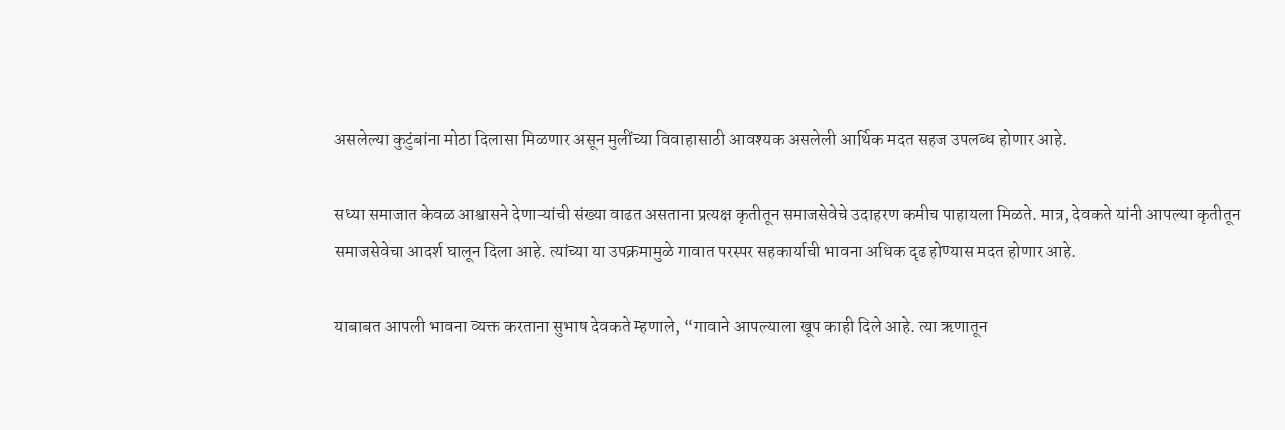असलेल्या कुटुंबांना मोठा दिलासा मिळणार असून मुलींच्या विवाहासाठी आवश्यक असलेली आर्थिक मदत सहज उपलब्ध होणार आहे.

सध्या समाजात केवळ आश्वासने देणाऱ्यांची संख्या वाढत असताना प्रत्यक्ष कृतीतून समाजसेवेचे उदाहरण कमीच पाहायला मिळते. मात्र, देवकते यांनी आपल्या कृतीतून समाजसेवेचा आदर्श घालून दिला आहे. त्यांच्या या उपक्रमामुळे गावात परस्पर सहकार्याची भावना अधिक दृढ होण्यास मदत होणार आहे.

याबाबत आपली भावना व्यक्त करताना सुभाष देवकते म्हणाले, “गावाने आपल्याला खूप काही दिले आहे. त्या ऋणातून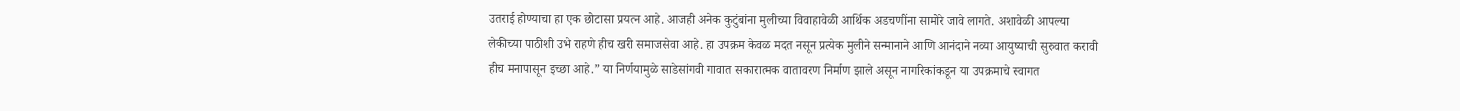उतराई होण्याचा हा एक छोटासा प्रयत्न आहे. आजही अनेक कुटुंबांना मुलीच्या विवाहावेळी आर्थिक अडचणींना सामोरे जावे लागते. अशावेळी आपल्या लेकीच्या पाठीशी उभे राहणे हीच खरी समाजसेवा आहे. हा उपक्रम केवळ मदत नसून प्रत्येक मुलीने सन्मानाने आणि आनंदाने नव्या आयुष्याची सुरुवात करावी हीच मनापासून इच्छा आहे.” या निर्णयामुळे साडेसांगवी गावात सकारात्मक वातावरण निर्माण झाले असून नागरिकांकडून या उपक्रमाचे स्वागत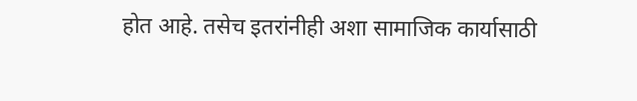होत आहे. तसेच इतरांनीही अशा सामाजिक कार्यासाठी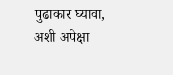पुढाकार घ्यावा, अशी अपेक्षा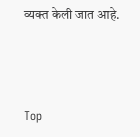व्यक्त केली जात आहे.



Top